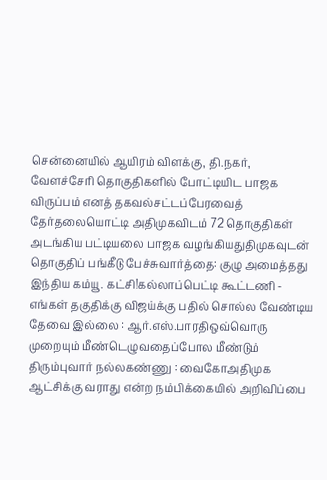சென்னையில் ஆயிரம் விளக்கு, தி.நகர், வேளச்சேரி தொகுதிகளில் போட்டியிட பாஜக விருப்பம் எனத் தகவல்சட்டப்பேரவைத் தேர்தலையொட்டி அதிமுகவிடம் 72 தொகுதிகள் அடங்கிய பட்டியலை பாஜக வழங்கியதுதிமுகவுடன் தொகுதிப் பங்கீடு பேச்சுவார்த்தை: குழு அமைத்தது இந்திய கம்யூ. கட்சி!கல்லாப்பெட்டி கூட்டணி - எங்கள் தகுதிக்கு விஜய்க்கு பதில் சொல்ல வேண்டிய தேவை இல்லை : ஆர்.எஸ்.பாரதிஒவ்வொரு முறையும் மீண்டெழுவதைப்போல மீண்டும் திரும்புவார் நல்லகண்ணு : வைகோஅதிமுக ஆட்சிக்கு வராது என்ற நம்பிக்கையில் அறிவிப்பை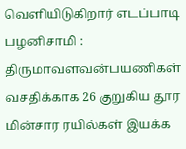வெளியிடுகிறார் எடப்பாடி பழனிசாமி : திருமாவளவன்பயணிகள் வசதிக்காக 26 குறுகிய தூர மின்சார ரயில்கள் இயக்க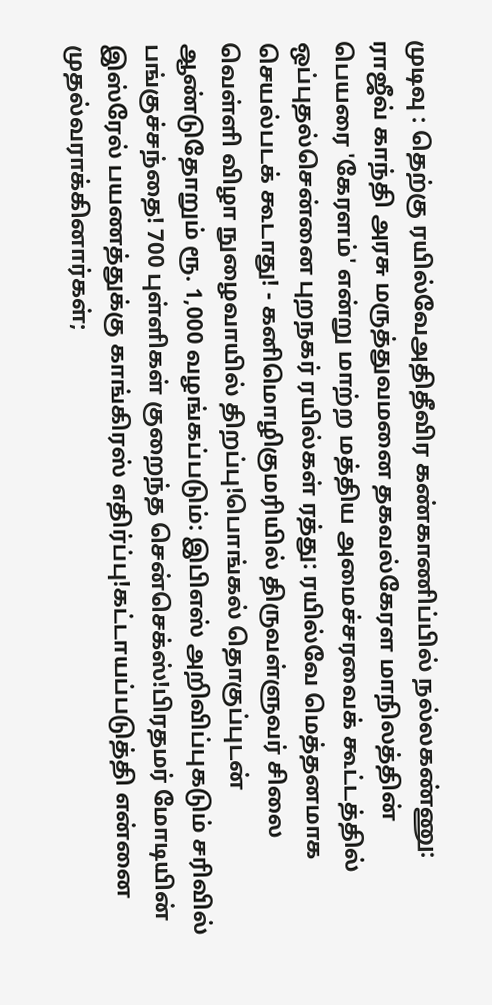முடிவு : தெற்கு ரயில்வேஅதிதீவிர கண்காணிப்பில் நல்லகண்ணு: ராஜீவ் காந்தி அரசு மருத்துவமனை தகவல்கேரள மாநிலத்தின் பெயரை 'கேரளம்' என்று மாற்ற மத்திய அமைச்சரவைக் கூட்டத்தில் ஒப்புதல்சென்னை புறநகர் ரயில்கள் ரத்து: ரயில்வே மெத்தனமாக செயல்படக் கூடாது! - கனிமொழிகுமரியில் திருவள்ளுவர் சிலை வெள்ளி விழா நுழைவாயில் திறப்பு!பொங்கல் தொகுப்புடன் ஆண்டுதோறும் ரூ. 1,000 வழங்கப்படும்: இபிஎஸ் அறிவிப்புகடும் சரிவில் பங்குச்சந்தை! 700 புள்ளிகள் குறைந்த சென்செக்ஸ்!பிரதமர் மோடியின் இஸ்ரேல் பயணத்துக்கு காங்கிரஸ் எதிர்ப்பு!கட்டாயப்படுத்தி என்னை முதல்வராக்கினார்கள்;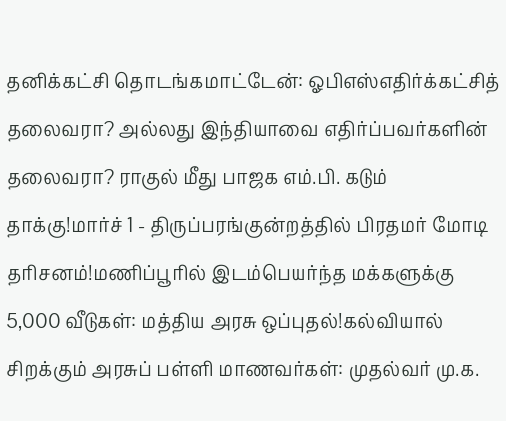தனிக்கட்சி தொடங்கமாட்டேன்: ஓபிஎஸ்எதிர்க்கட்சித் தலைவரா? அல்லது இந்தியாவை எதிர்ப்பவர்களின் தலைவரா? ராகுல் மீது பாஜக எம்.பி. கடும் தாக்கு!மார்ச் 1 - திருப்பரங்குன்றத்தில் பிரதமர் மோடி தரிசனம்!மணிப்பூரில் இடம்பெயர்ந்த மக்களுக்கு 5,000 வீடுகள்: மத்திய அரசு ஒப்புதல்!கல்வியால் சிறக்கும் அரசுப் பள்ளி மாணவர்கள்: முதல்வர் மு.க.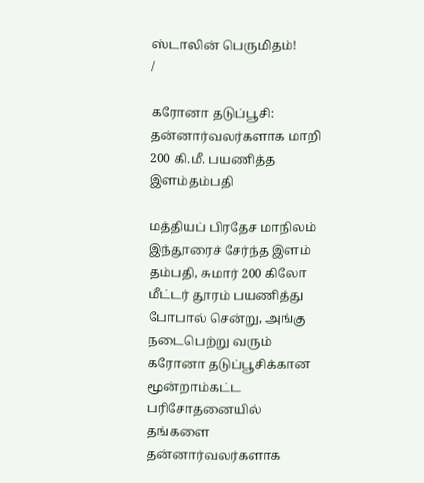ஸ்டாலின் பெருமிதம்!
/

கரோனா தடுப்பூசி: தன்னார்வலர்களாக மாறி 200 கி.மீ. பயணித்த இளம்தம்பதி

மத்தியப் பிரதேச மாநிலம் இந்தூரைச் சேர்ந்த இளம் தம்பதி, சுமார் 200 கிலோ மீட்டர் தூரம் பயணித்து போபால் சென்று, அங்கு நடைபெற்று வரும் கரோனா தடுப்பூசிக்கான மூன்றாம்கட்ட பரிசோதனையில் தங்களை தன்னார்வலர்களாக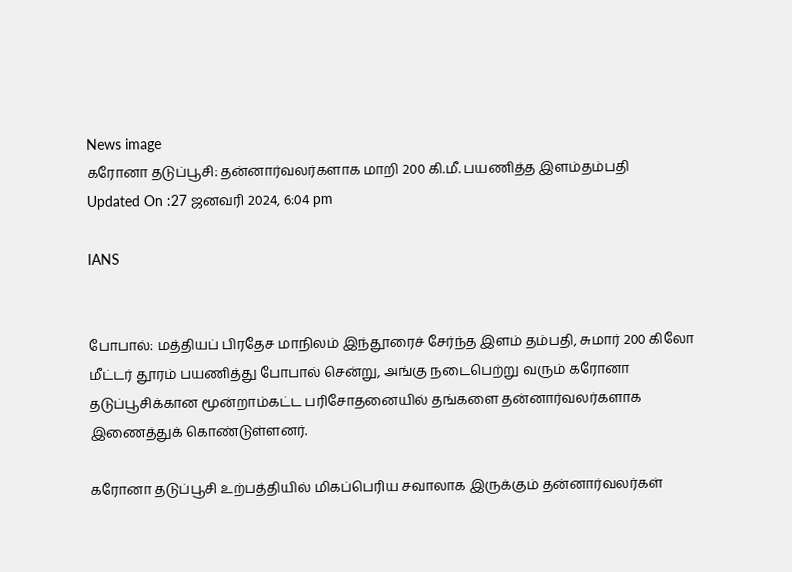News image
கரோனா தடுப்பூசி: தன்னார்வலர்களாக மாறி 200 கி.மீ. பயணித்த இளம்தம்பதி
Updated On :27 ஜனவரி 2024, 6:04 pm

IANS


போபால்: மத்தியப் பிரதேச மாநிலம் இந்தூரைச் சேர்ந்த இளம் தம்பதி, சுமார் 200 கிலோ மீட்டர் தூரம் பயணித்து போபால் சென்று, அங்கு நடைபெற்று வரும் கரோனா தடுப்பூசிக்கான மூன்றாம்கட்ட பரிசோதனையில் தங்களை தன்னார்வலர்களாக இணைத்துக் கொண்டுள்ளனர்.

கரோனா தடுப்பூசி உற்பத்தியில் மிகப்பெரிய சவாலாக இருக்கும் தன்னார்வலர்கள்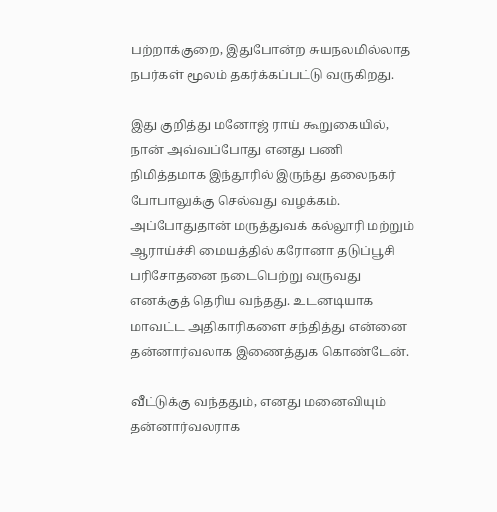பற்றாக்குறை, இதுபோன்ற சுயநலமில்லாத நபர்கள் மூலம் தகர்க்கப்பட்டு வருகிறது.

இது குறித்து மனோஜ் ராய் கூறுகையில், நான் அவ்வப்போது எனது பணி நிமித்தமாக இந்தூரில் இருந்து தலைநகர் போபாலுக்கு செல்வது வழக்கம். அப்போதுதான் மருத்துவக் கல்லூரி மற்றும் ஆராய்ச்சி மையத்தில் கரோனா தடுப்பூசி பரிசோதனை நடைபெற்று வருவது எனக்குத் தெரிய வந்தது. உடனடியாக மாவட்ட அதிகாரிகளை சந்தித்து என்னை தன்னார்வலாக இணைத்துக கொண்டேன்.

வீட்டுக்கு வந்ததும், எனது மனைவியும் தன்னார்வலராக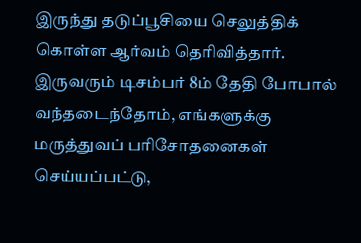இருந்து தடுப்பூசியை செலுத்திக் கொள்ள ஆர்வம் தெரிவித்தார். இருவரும் டிசம்பர் 8ம் தேதி போபால் வந்தடைந்தோம், எங்களுக்கு மருத்துவப் பரிசோதனைகள் செய்யப்பட்டு,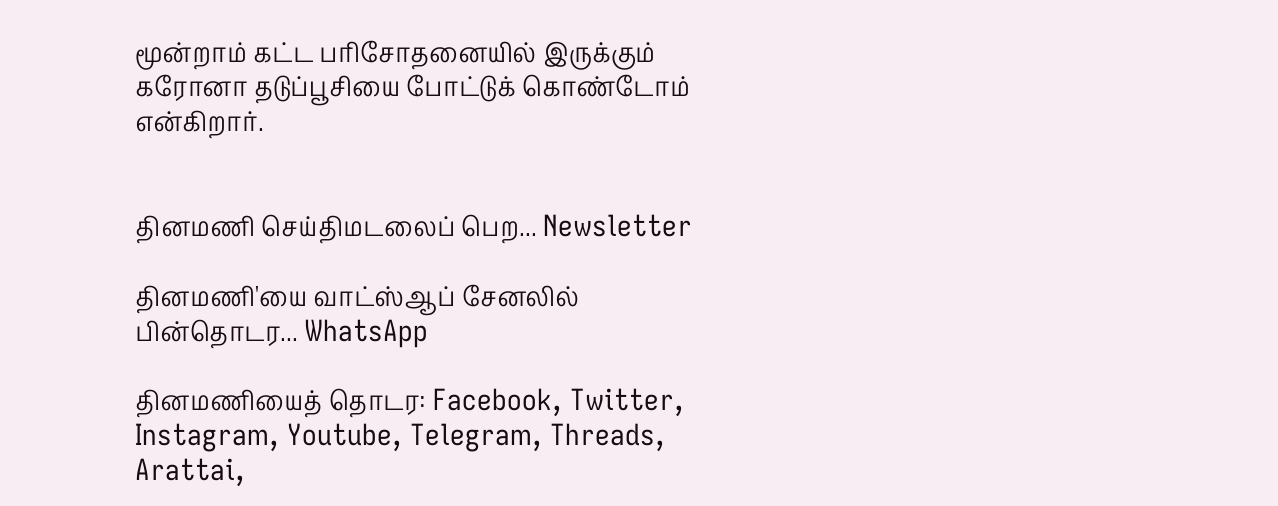மூன்றாம் கட்ட பரிசோதனையில் இருக்கும் கரோனா தடுப்பூசியை போட்டுக் கொண்டோம் என்கிறார்.


தினமணி செய்திமடலைப் பெற... Newsletter

தினமணி'யை வாட்ஸ்ஆப் சேனலில் பின்தொடர... WhatsApp

தினமணியைத் தொடர: Facebook, Twitter, Instagram, Youtube, Telegram, Threads, Arattai,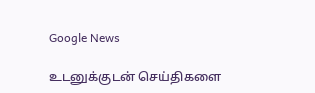Google News

உடனுக்குடன் செய்திகளை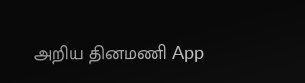அறிய தினமணி App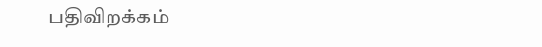பதிவிறக்கம்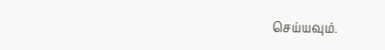செய்யவும்.